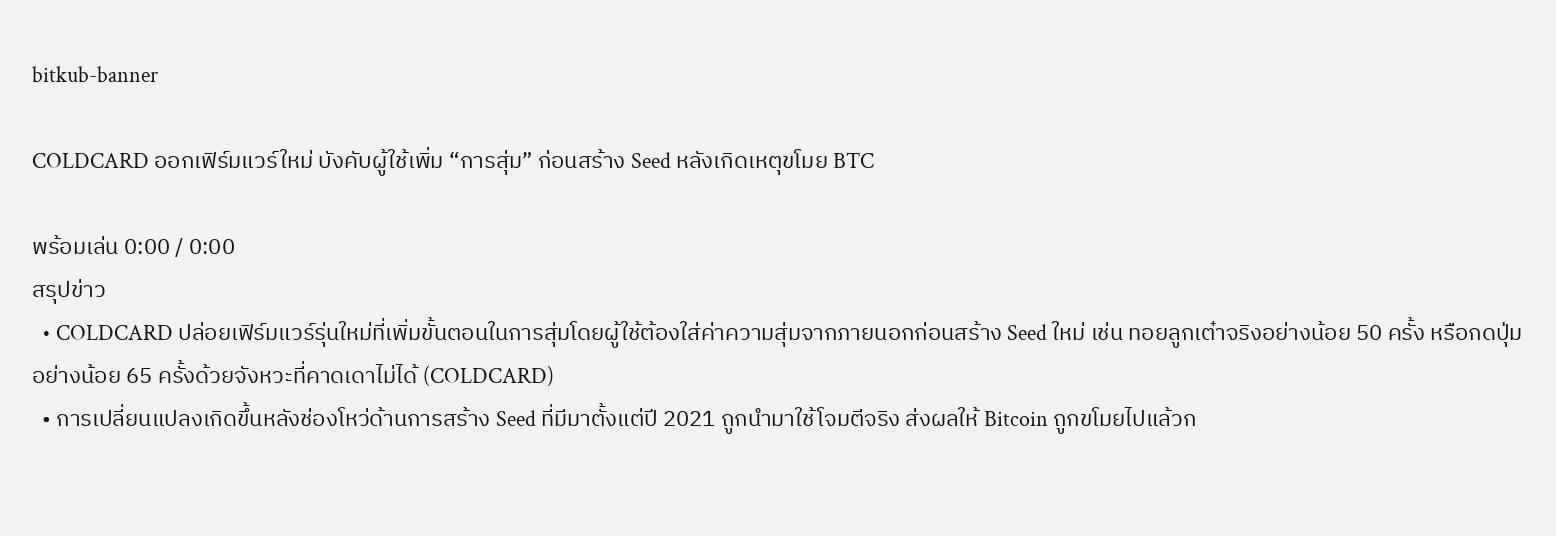bitkub-banner

COLDCARD ออกเฟิร์มแวร์ใหม่ บังคับผู้ใช้เพิ่ม “การสุ่ม” ก่อนสร้าง Seed หลังเกิดเหตุขโมย BTC

พร้อมเล่น 0:00 / 0:00
สรุปข่าว
  • COLDCARD ปล่อยเฟิร์มแวร์รุ่นใหม่ที่เพิ่มขั้นตอนในการสุ่มโดยผู้ใช้ต้องใส่ค่าความสุ่มจากภายนอกก่อนสร้าง Seed ใหม่ เช่น ทอยลูกเต๋าจริงอย่างน้อย 50 ครั้ง หรือกดปุ่มอย่างน้อย 65 ครั้งด้วยจังหวะที่คาดเดาไม่ได้ (COLDCARD)
  • การเปลี่ยนแปลงเกิดขึ้นหลังช่องโหว่ด้านการสร้าง Seed ที่มีมาตั้งแต่ปี 2021 ถูกนำมาใช้โจมตีจริง ส่งผลให้ Bitcoin ถูกขโมยไปแล้วก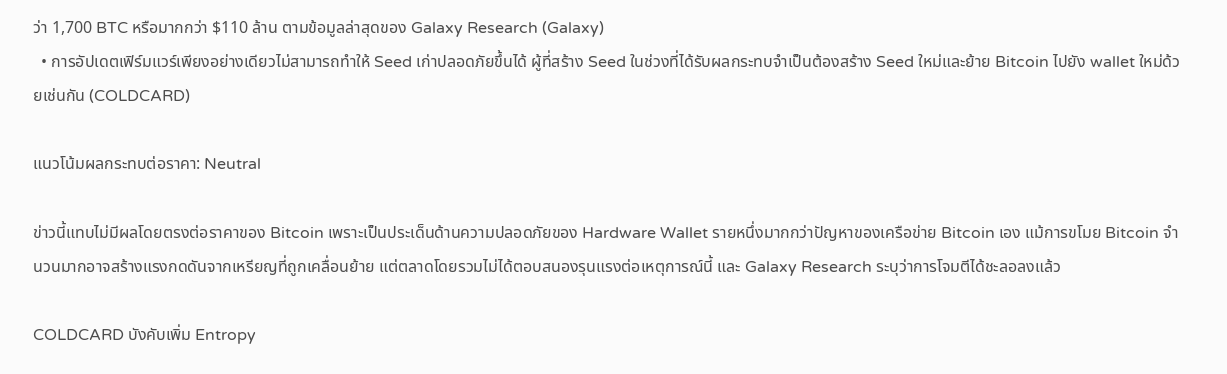ว่า 1,700 BTC หรือมากกว่า $110 ล้าน ตามข้อมูลล่าสุดของ Galaxy Research (Galaxy)
  • การอัปเดตเฟิร์มแวร์เพียงอย่างเดียวไม่สามารถทำให้ Seed เก่าปลอดภัยขึ้นได้ ผู้ที่สร้าง Seed ในช่วงที่ได้รับผลกระทบจำเป็นต้องสร้าง Seed ใหม่และย้าย Bitcoin ไปยัง wallet ใหม่ด้วยเช่นกัน (COLDCARD)

แนวโน้มผลกระทบต่อราคา: Neutral

ข่าวนี้แทบไม่มีผลโดยตรงต่อราคาของ Bitcoin เพราะเป็นประเด็นด้านความปลอดภัยของ Hardware Wallet รายหนึ่งมากกว่าปัญหาของเครือข่าย Bitcoin เอง แม้การขโมย Bitcoin จำนวนมากอาจสร้างแรงกดดันจากเหรียญที่ถูกเคลื่อนย้าย แต่ตลาดโดยรวมไม่ได้ตอบสนองรุนแรงต่อเหตุการณ์นี้ และ Galaxy Research ระบุว่าการโจมตีได้ชะลอลงแล้ว

COLDCARD บังคับเพิ่ม Entropy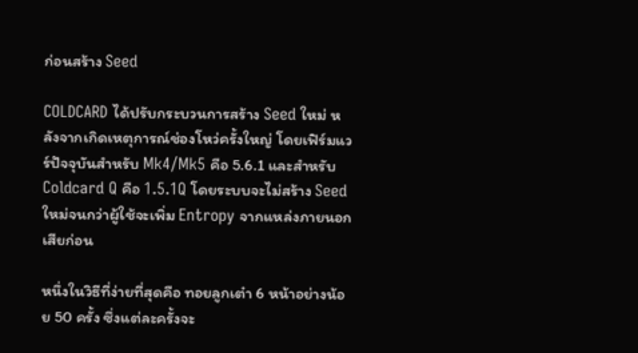ก่อนสร้าง Seed

COLDCARD ได้ปรับกระบวนการสร้าง Seed ใหม่ หลังจากเกิดเหตุการณ์ช่องโหว่ครั้งใหญ่ โดยเฟิร์มแวร์ปัจจุบันสำหรับ Mk4/Mk5 คือ 5.6.1 และสำหรับ Coldcard Q คือ 1.5.1Q โดยระบบจะไม่สร้าง Seed ใหม่จนกว่าผู้ใช้จะเพิ่ม Entropy จากแหล่งภายนอกเสียก่อน

หนึ่งในวิธีที่ง่ายที่สุดคือ ทอยลูกเต๋า 6 หน้าอย่างน้อย 50 ครั้ง ซึ่งแต่ละครั้งจะ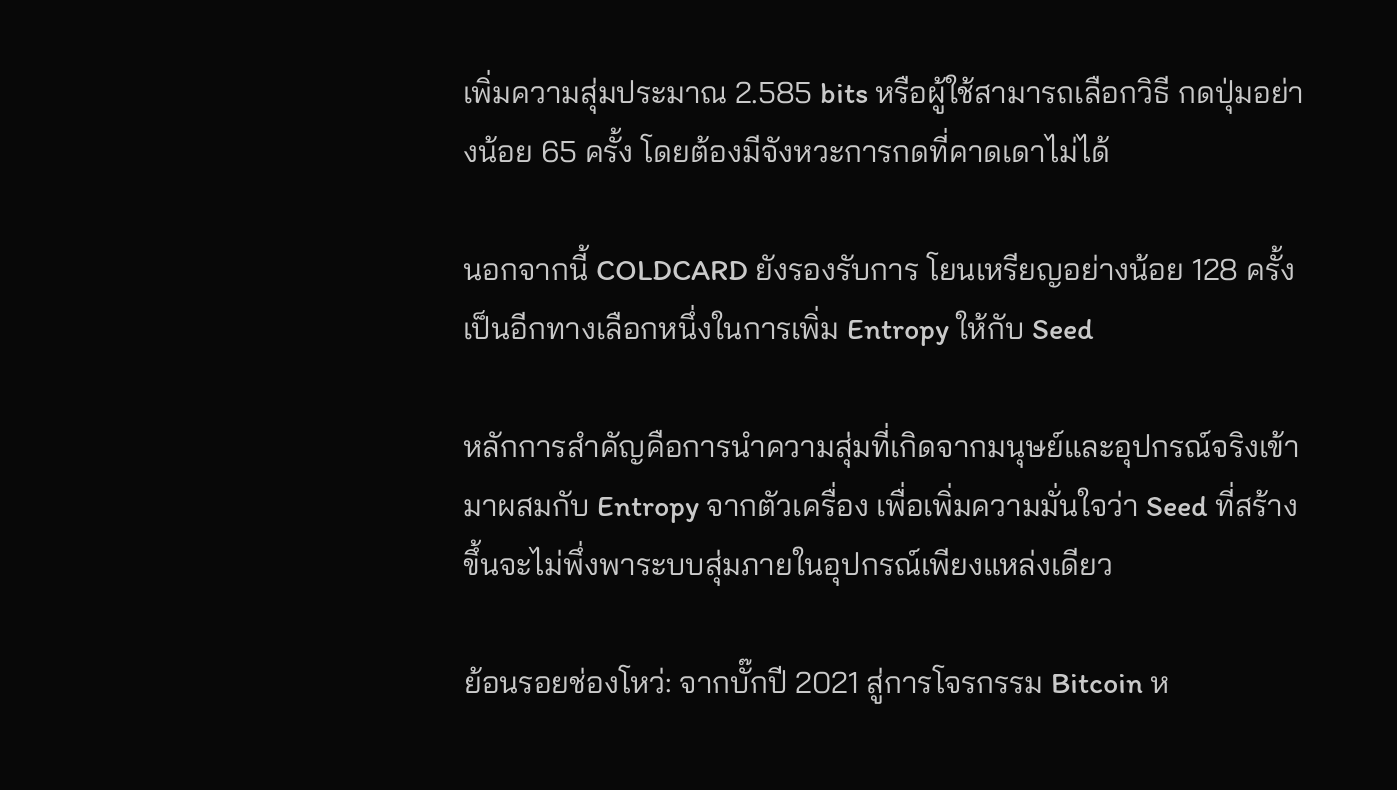เพิ่มความสุ่มประมาณ 2.585 bits หรือผู้ใช้สามารถเลือกวิธี กดปุ่มอย่างน้อย 65 ครั้ง โดยต้องมีจังหวะการกดที่คาดเดาไม่ได้

นอกจากนี้ COLDCARD ยังรองรับการ โยนเหรียญอย่างน้อย 128 ครั้ง เป็นอีกทางเลือกหนึ่งในการเพิ่ม Entropy ให้กับ Seed

หลักการสำคัญคือการนำความสุ่มที่เกิดจากมนุษย์และอุปกรณ์จริงเข้ามาผสมกับ Entropy จากตัวเครื่อง เพื่อเพิ่มความมั่นใจว่า Seed ที่สร้างขึ้นจะไม่พึ่งพาระบบสุ่มภายในอุปกรณ์เพียงแหล่งเดียว

ย้อนรอยช่องโหว่: จากบั๊กปี 2021 สู่การโจรกรรม Bitcoin ห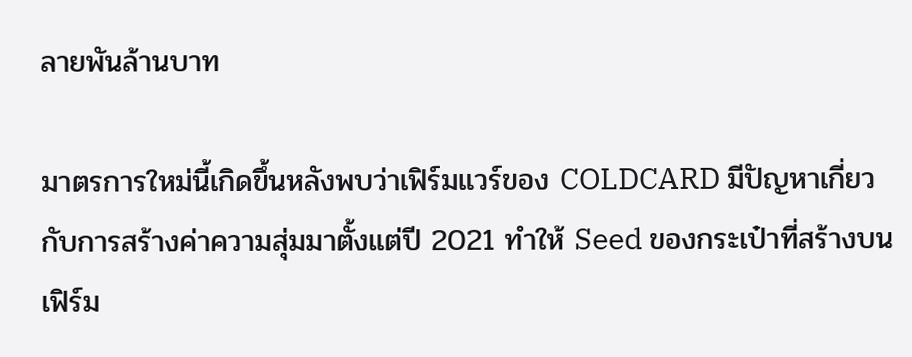ลายพันล้านบาท

มาตรการใหม่นี้เกิดขึ้นหลังพบว่าเฟิร์มแวร์ของ COLDCARD มีปัญหาเกี่ยวกับการสร้างค่าความสุ่มมาตั้งแต่ปี 2021 ทำให้ Seed ของกระเป๋าที่สร้างบนเฟิร์ม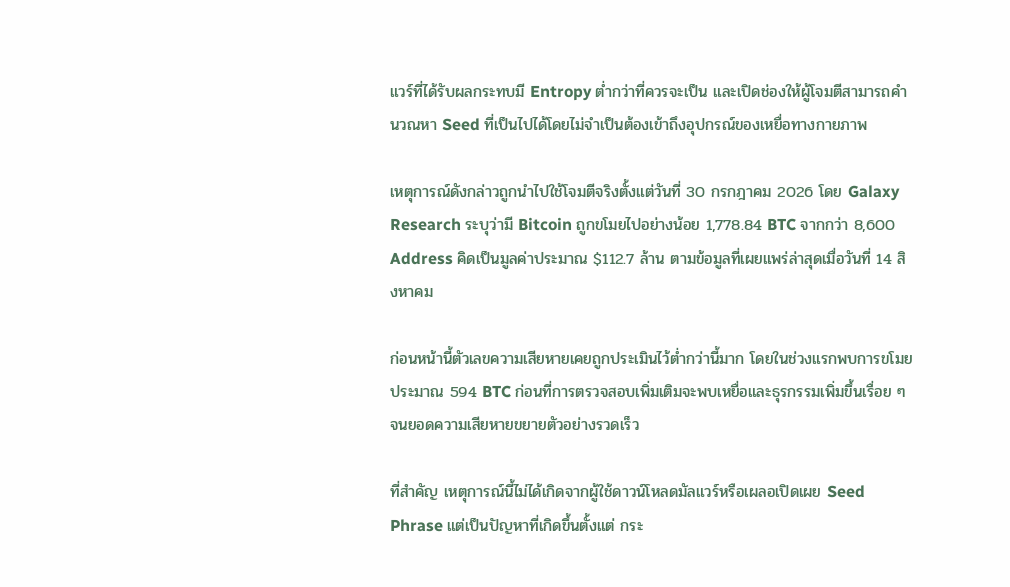แวร์ที่ได้รับผลกระทบมี Entropy ต่ำกว่าที่ควรจะเป็น และเปิดช่องให้ผู้โจมตีสามารถคำนวณหา Seed ที่เป็นไปได้โดยไม่จำเป็นต้องเข้าถึงอุปกรณ์ของเหยื่อทางกายภาพ

เหตุการณ์ดังกล่าวถูกนำไปใช้โจมตีจริงตั้งแต่วันที่ 30 กรกฎาคม 2026 โดย Galaxy Research ระบุว่ามี Bitcoin ถูกขโมยไปอย่างน้อย 1,778.84 BTC จากกว่า 8,600 Address คิดเป็นมูลค่าประมาณ $112.7 ล้าน ตามข้อมูลที่เผยแพร่ล่าสุดเมื่อวันที่ 14 สิงหาคม

ก่อนหน้านี้ตัวเลขความเสียหายเคยถูกประเมินไว้ต่ำกว่านี้มาก โดยในช่วงแรกพบการขโมยประมาณ 594 BTC ก่อนที่การตรวจสอบเพิ่มเติมจะพบเหยื่อและธุรกรรมเพิ่มขึ้นเรื่อย ๆ จนยอดความเสียหายขยายตัวอย่างรวดเร็ว

ที่สำคัญ เหตุการณ์นี้ไม่ได้เกิดจากผู้ใช้ดาวน์โหลดมัลแวร์หรือเผลอเปิดเผย Seed Phrase แต่เป็นปัญหาที่เกิดขึ้นตั้งแต่ กระ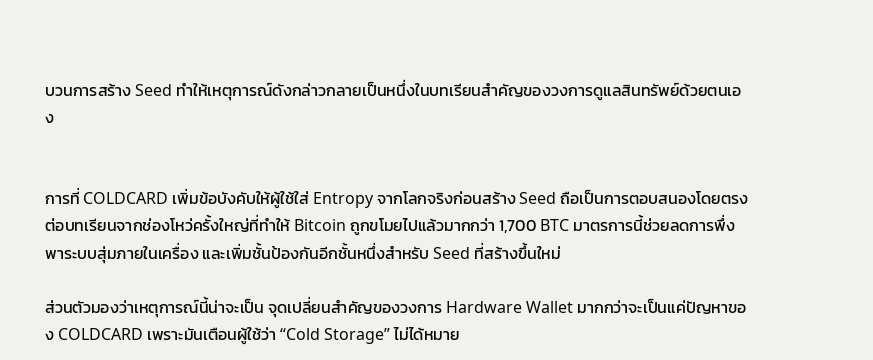บวนการสร้าง Seed ทำให้เหตุการณ์ดังกล่าวกลายเป็นหนึ่งในบทเรียนสำคัญของวงการดูแลสินทรัพย์ด้วยตนเอง


การที่ COLDCARD เพิ่มข้อบังคับให้ผู้ใช้ใส่ Entropy จากโลกจริงก่อนสร้าง Seed ถือเป็นการตอบสนองโดยตรงต่อบทเรียนจากช่องโหว่ครั้งใหญ่ที่ทำให้ Bitcoin ถูกขโมยไปแล้วมากกว่า 1,700 BTC มาตรการนี้ช่วยลดการพึ่งพาระบบสุ่มภายในเครื่อง และเพิ่มชั้นป้องกันอีกชั้นหนึ่งสำหรับ Seed ที่สร้างขึ้นใหม่

ส่วนตัวมองว่าเหตุการณ์นี้น่าจะเป็น จุดเปลี่ยนสำคัญของวงการ Hardware Wallet มากกว่าจะเป็นแค่ปัญหาของ COLDCARD เพราะมันเตือนผู้ใช้ว่า “Cold Storage” ไม่ได้หมาย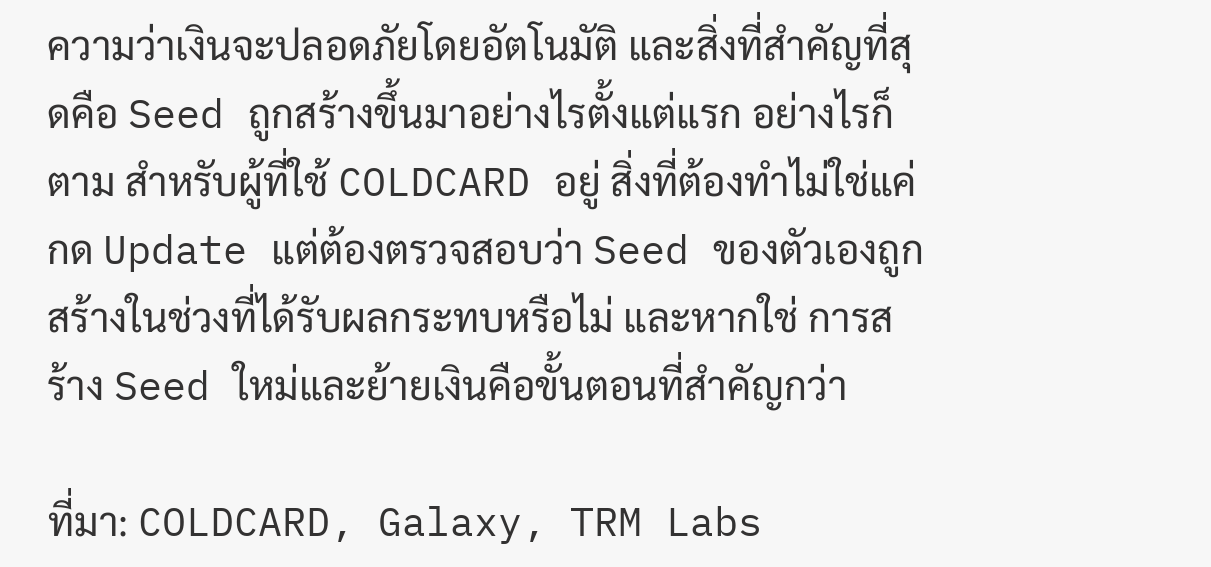ความว่าเงินจะปลอดภัยโดยอัตโนมัติ และสิ่งที่สำคัญที่สุดคือ Seed ถูกสร้างขึ้นมาอย่างไรตั้งแต่แรก อย่างไรก็ตาม สำหรับผู้ที่ใช้ COLDCARD อยู่ สิ่งที่ต้องทำไม่ใช่แค่กด Update แต่ต้องตรวจสอบว่า Seed ของตัวเองถูกสร้างในช่วงที่ได้รับผลกระทบหรือไม่ และหากใช่ การสร้าง Seed ใหม่และย้ายเงินคือขั้นตอนที่สำคัญกว่า

ที่มา: COLDCARD, Galaxy, TRM Labs